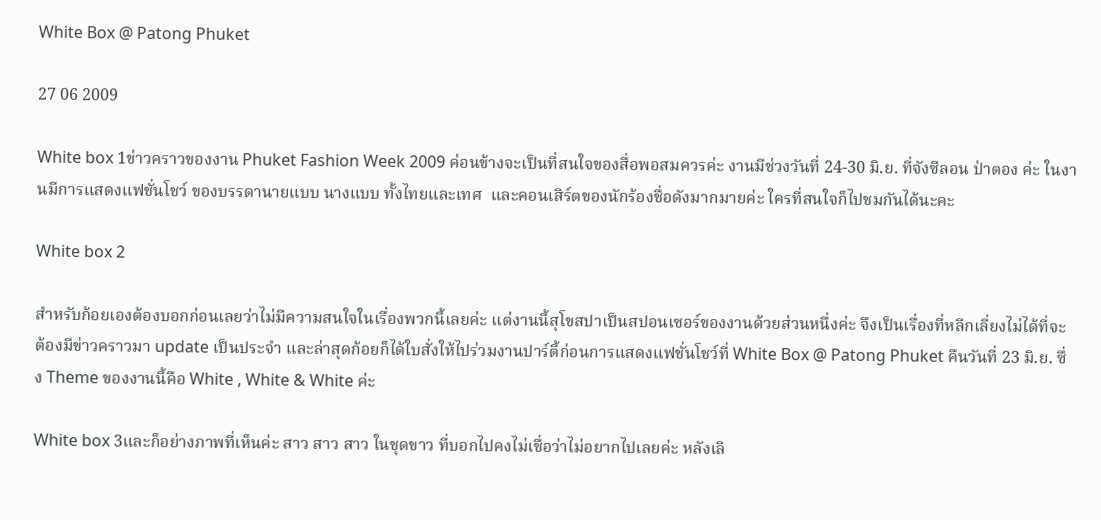White Box @ Patong Phuket

27 06 2009

White box 1ข่าวคราวของงาน Phuket Fashion Week 2009 ค่อนข้างจะเป็นที่สนใจของสื่อพอสมควรค่ะ งานมีช่วงวันที่ 24-30 มิ.ย. ที่จังซีลอน ป่าตอง ค่ะ ในงานมีการแสดงแฟชั่นโชว์ ของบรรดานายแบบ นางแบบ ทั้งไทยและเทศ  และคอนเสิร์ตของนักร้องชื่อดังมากมายค่ะ ใครที่สนใจก็ไปชมกันได้นะคะ

White box 2

สำหรับก้อยเองต้องบอกก่อนเลยว่าไม่มีความสนใจในเรื่องพวกนี้เลยค่ะ แต่งานนี้สุโขสปาเป็นสปอนเซอร์ของงานด้วยส่วนหนึ่งค่ะ จึงเป็นเรื่องที่หลีกเลี่ยงไม่ได้ที่จะต้องมีข่าวคราวมา update เป็นประจำ และล่าสุดก้อยก็ได้ใบสั่งให้ไปร่วมงานปาร์ตี้ก่อนการแสดงแฟชั่นโชว์ที่ White Box @ Patong Phuket คืนวันที่ 23 มิ.ย. ซึ่ง Theme ของงานนี้คือ White , White & White ค่ะ

White box 3และก็อย่างภาพที่เห็นค่ะ สาว สาว สาว ในชุดขาว ที่บอกไปคงไม่เชื่อว่าไม่อยากไปเลยค่ะ หลังเลิ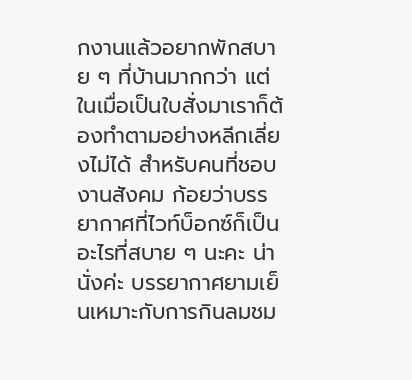กงานแล้วอยากพักสบาย ๆ ที่บ้านมากกว่า แต่ในเมื่อเป็นใบสั่งมาเราก็ต้องทำตามอย่างหลีกเลี่ยงไม่ได้ สำหรับคนที่ชอบงานสังคม ก้อยว่าบรรยากาศที่ไวท์บ็อกซ์ก็เป็นอะไรที่สบาย ๆ นะคะ น่านั่งค่ะ บรรยากาศยามเย็นเหมาะกับการกินลมชม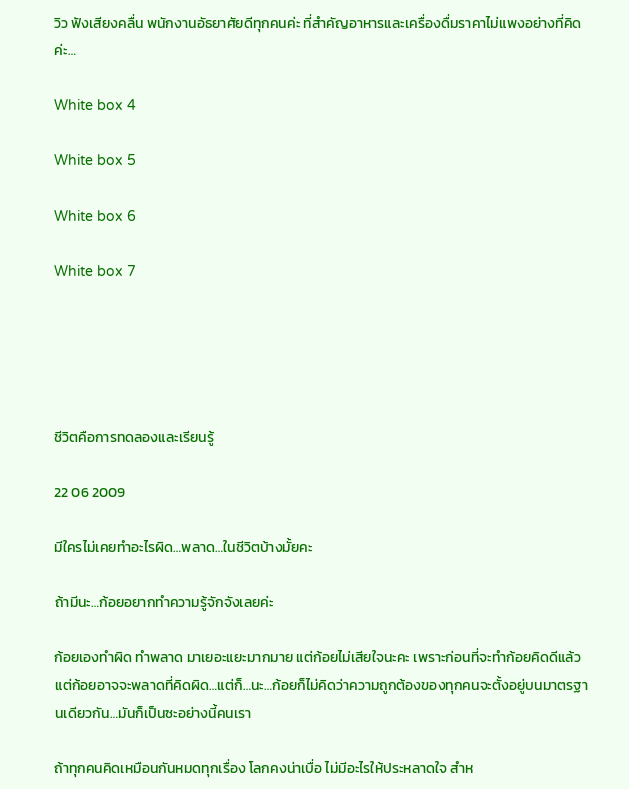วิว ฟังเสียงคลื่น พนักงานอัธยาศัยดีทุกคนค่ะ ที่สำคัญอาหารและเครื่องดื่มราคาไม่แพงอย่างที่คิดค่ะ…

White box 4

White box 5

White box 6

White box 7





ชีวิตคือการทดลองและเรียนรู้

22 06 2009

มีใครไม่เคยทำอะไรผิด…พลาด…ในชีวิตบ้างมั้ยคะ

ถ้ามีนะ…ก้อยอยากทำความรู้จักจังเลยค่ะ

ก้อยเองทำผิด ทำพลาด มาเยอะแยะมากมาย แต่ก้อยไม่เสียใจนะคะ เพราะก่อนที่จะทำก้อยคิดดีแล้ว แต่ก้อยอาจจะพลาดที่คิดผิด…แต่ก็…นะ…ก้อยก็ไม่คิดว่าความถูกต้องของทุกคนจะตั้งอยู่บนมาตรฐานเดียวกัน…มันก็เป็นซะอย่างนี้คนเรา

ถ้าทุกคนคิดเหมือนกันหมดทุกเรื่อง โลกคงน่าเบื่อ ไม่มีอะไรให้ประหลาดใจ สำห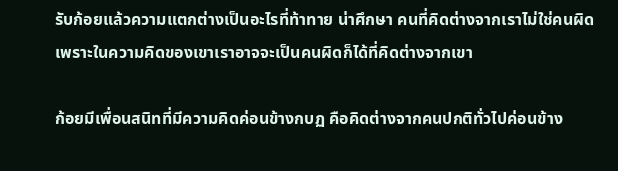รับก้อยแล้วความแตกต่างเป็นอะไรที่ท้าทาย น่าศึกษา คนที่คิดต่างจากเราไม่ใช่คนผิด เพราะในความคิดของเขาเราอาจจะเป็นคนผิดก็ได้ที่คิดต่างจากเขา

ก้อยมีเพื่อนสนิทที่มีความคิดค่อนข้างกบฏ คือคิดต่างจากคนปกติทั่วไปค่อนข้าง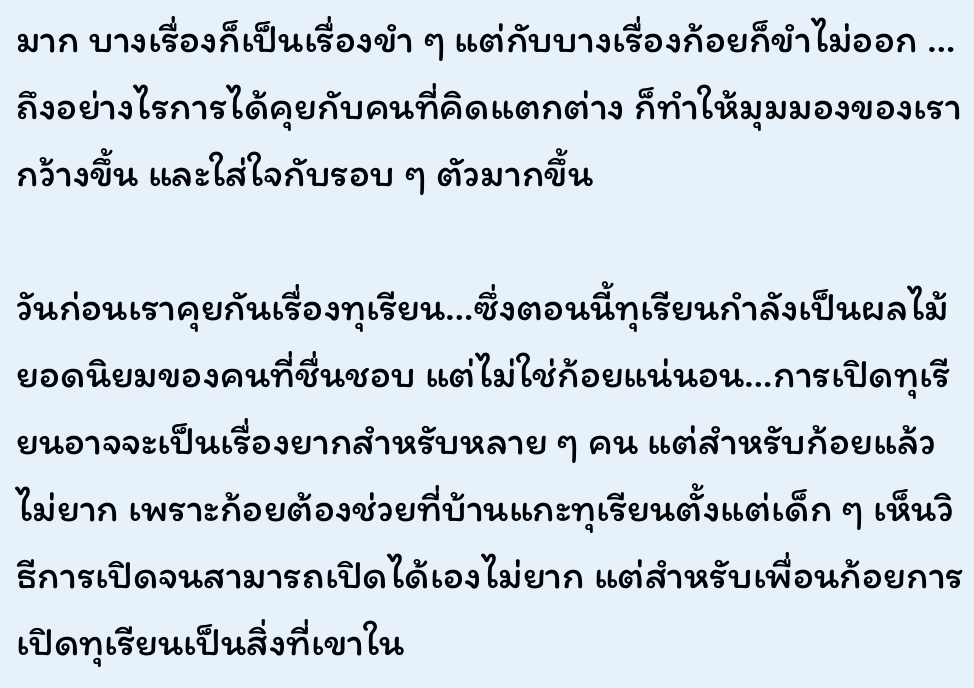มาก บางเรื่องก็เป็นเรื่องขำ ๆ แต่กับบางเรื่องก้อยก็ขำไม่ออก … ถึงอย่างไรการได้คุยกับคนที่คิดแตกต่าง ก็ทำให้มุมมองของเรากว้างขึ้น และใส่ใจกับรอบ ๆ ตัวมากขึ้น

วันก่อนเราคุยกันเรื่องทุเรียน…ซึ่งตอนนี้ทุเรียนกำลังเป็นผลไม้ยอดนิยมของคนที่ชื่นชอบ แต่ไม่ใช่ก้อยแน่นอน…การเปิดทุเรียนอาจจะเป็นเรื่องยากสำหรับหลาย ๆ คน แต่สำหรับก้อยแล้วไม่ยาก เพราะก้อยต้องช่วยที่บ้านแกะทุเรียนตั้งแต่เด็ก ๆ เห็นวิธีการเปิดจนสามารถเปิดได้เองไม่ยาก แต่สำหรับเพื่อนก้อยการเปิดทุเรียนเป็นสิ่งที่เขาใน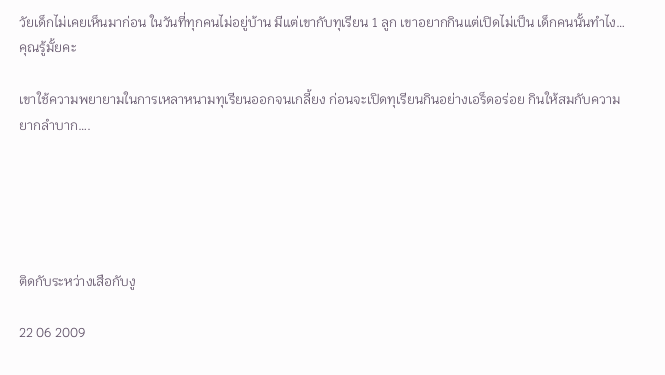วัยเด็กไม่เคยเห็นมาก่อน ในวันที่ทุกคนไม่อยู่บ้าน มีแต่เขากับทุเรียน 1 ลูก เขาอยากกินแต่เปิดไม่เป็น เด็กคนนั้นทำไง…คุณรู้มั้ยคะ

เขาใช้ความพยายามในการเหลาหนามทุเรียนออกจนเกลี้ยง ก่อนจะเปิดทุเรียนกินอย่างเอร็ดอร่อย กินให้สมกับความยากลำบาก….





ติดกับระหว่างเสือกับงู

22 06 2009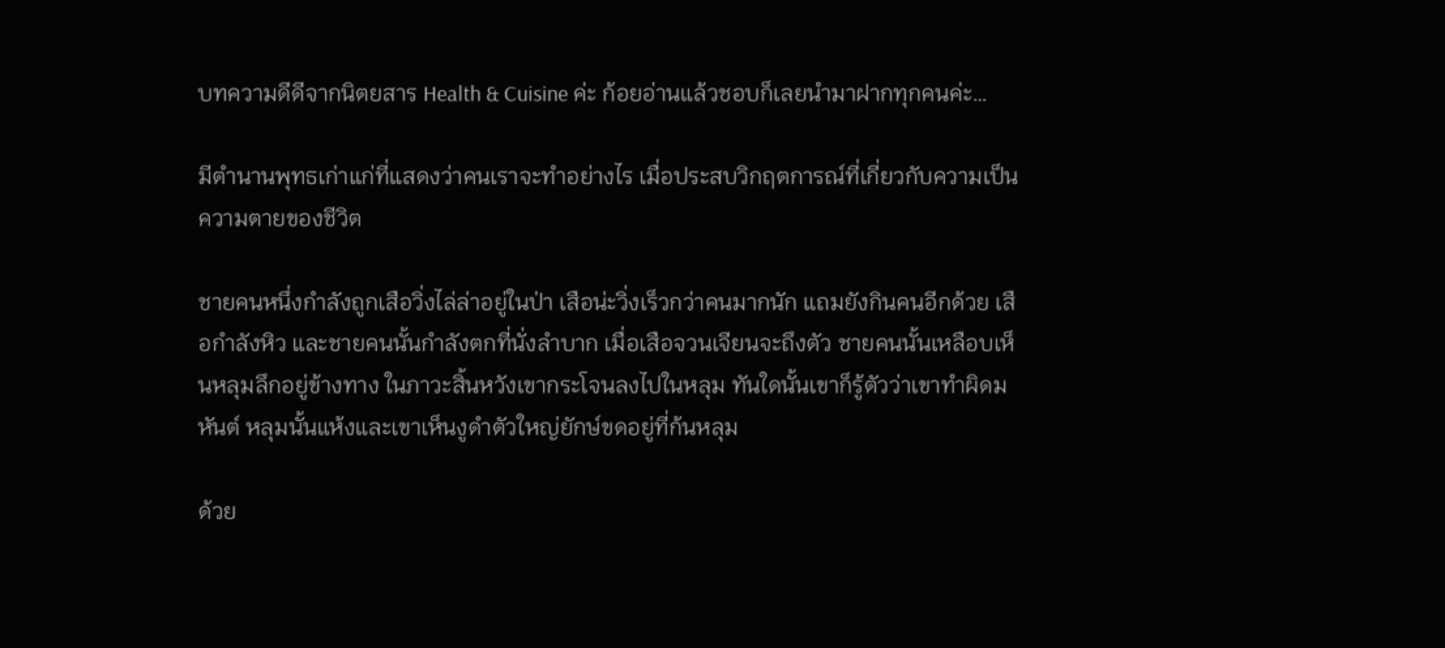บทความดีดีจากนิตยสาร Health & Cuisine ค่ะ ก้อยอ่านแล้วชอบก็เลยนำมาฝากทุกคนค่ะ…

มีตำนานพุทธเก่าแก่ที่แสดงว่าคนเราจะทำอย่างไร เมื่อประสบวิกฤตการณ์ที่เกี่ยวกับความเป็นความตายของชีวิต

ชายคนหนึ่งกำลังถูกเสือวิ่งไล่ล่าอยู่ในป่า เสือน่ะวิ่งเร็วกว่าคนมากนัก แถมยังกินคนอีกด้วย เสือกำลังหิว และชายคนนั้นกำลังตกที่นั่งลำบาก เมื่อเสือจวนเจียนจะถึงตัว ชายคนนั้นเหลือบเห็นหลุมลึกอยู่ข้างทาง ในภาวะสิ้นหวังเขากระโจนลงไปในหลุม ทันใดนั้นเขาก็รู้ตัวว่าเขาทำผิดมหันต์ หลุมนั้นแห้งและเขาเห็นงูดำตัวใหญ่ยักษ์ขดอยู่ที่ก้นหลุม

ด้วย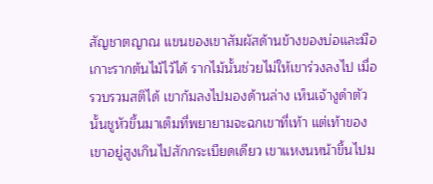สัญชาตญาณ แขนของเขาสัมผัสด้านข้างของบ่อและมือเกาะรากต้นไม้ไว้ได้ รากไม้นั้นช่วยไม่ให้เขาร่วงลงไป เมื่อรวบรวมสติได้ เขาก้มลงไปมองด้านล่าง เห็นเจ้างูดำตัวนั้นชูหัวขึ้นมาเต็มที่พยายามจะฉกเขาที่เท้า แต่เท้าของเขาอยู่สูงเกินไปสักกระเบียดเดียว เขาแหงนหน้าขึ้นไปม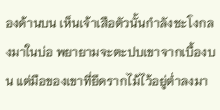องด้านบน เห็นเจ้าเสือตัวนั้นกำลังชะโงกลงมาในบ่อ พยายามจะตะปบเขาจากเบื้องบน แต่มือของเขาที่ยึดรากไม้ไว้อยู่ต่ำลงมา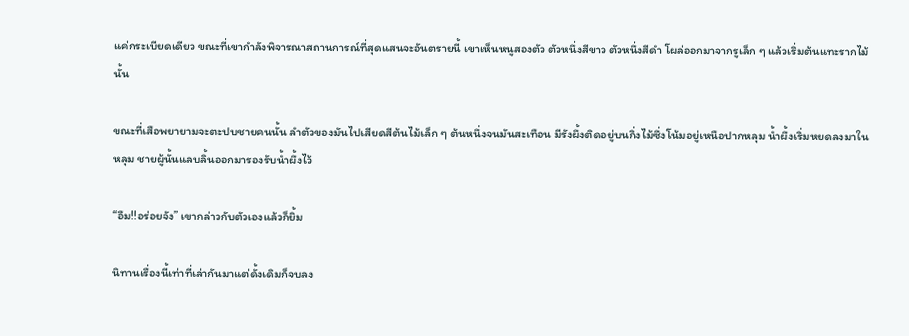แค่กระเบียดเดียว ขณะที่เขากำลังพิจารณาสถานการณ์ที่สุดแสนจะอันตรายนี้ เขาเห็นหนูสองตัว ตัวหนึ่งสีขาว ตัวหนึ่งสีดำ โผล่ออกมาจากรูเล็ก ๆ แล้วเริ่มต้นแทะรากไม้นั้น

ขณะที่เสือพยายามจะตะปบชายคนนั้น ลำตัวของมันไปเสียดสีต้นไม้เล็ก ๆ ต้นหนึ่งจนมันสะเทือน มีรังผึ้งติดอยู่บนกิ่งไม้ซึ่งโน้มอยู่เหนือปากหลุม น้ำผึ้งเริ่มหยดลงมาในหลุม ชายผู้นั้นแลบลิ้นออกมารองรับน้ำผึ้งไว้

“อืม!!อร่อยจัง” เขากล่าวกับตัวเองแล้วก็ยิ้ม

นิทานเรื่องนี้เท่าที่เล่ากันมาแต่ดั้งเดิมก็จบลง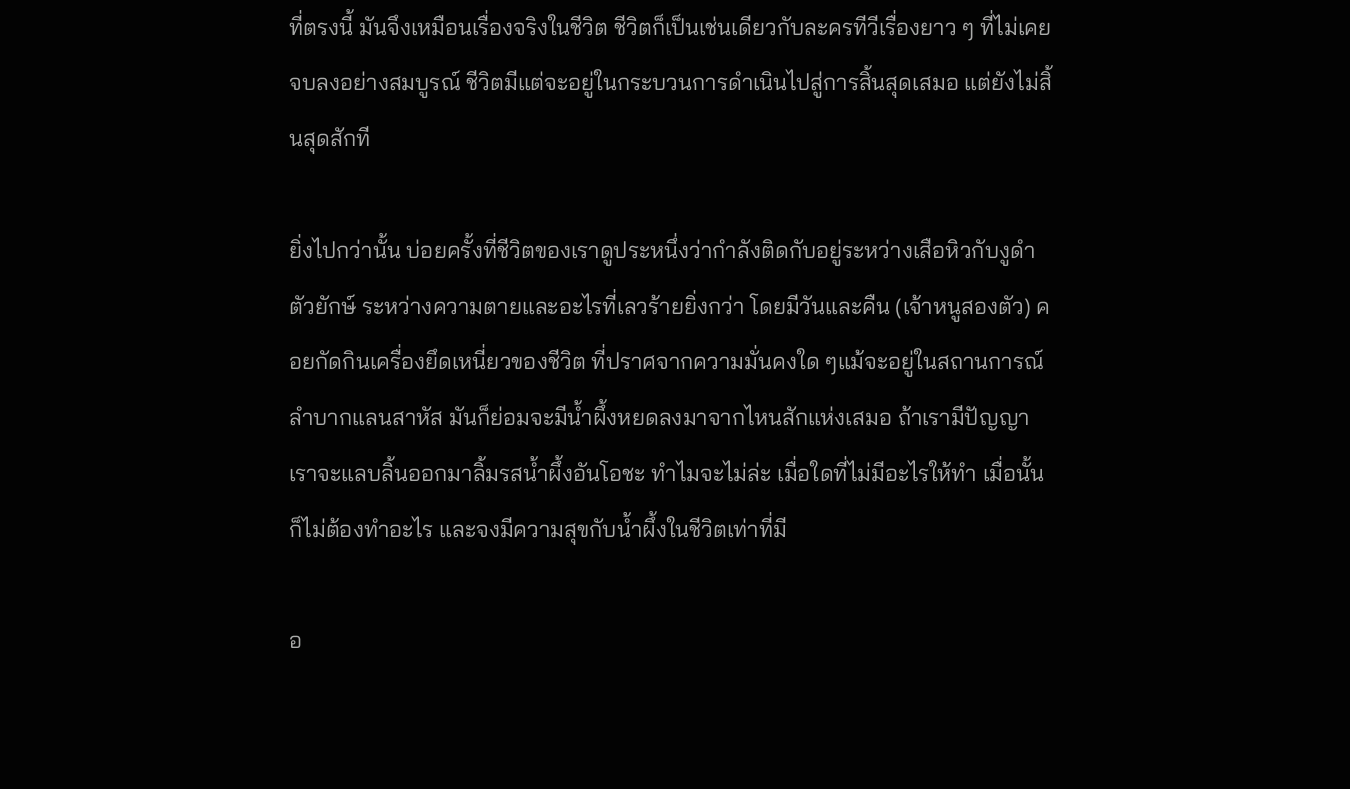ที่ตรงนี้ มันจึงเหมือนเรื่องจริงในชีวิต ชีวิตก็เป็นเช่นเดียวกับละครทีวีเรื่องยาว ๆ ที่ไม่เคยจบลงอย่างสมบูรณ์ ชีวิตมีแต่จะอยู่ในกระบวนการดำเนินไปสู่การสิ้นสุดเสมอ แต่ยังไม่สิ้นสุดสักที

ยิ่งไปกว่านั้น บ่อยครั้งที่ชีวิตของเราดูประหนึ่งว่ากำลังติดกับอยู่ระหว่างเสือหิวกับงูดำตัวยักษ์ ระหว่างความตายและอะไรที่เลวร้ายยิ่งกว่า โดยมีวันและคืน (เจ้าหนูสองตัว) คอยกัดกินเครื่องยึดเหนี่ยวของชีวิต ที่ปราศจากความมั่นคงใด ๆแม้จะอยู่ในสถานการณ์ลำบากแลนสาหัส มันก็ย่อมจะมีน้ำผึ้งหยดลงมาจากไหนสักแห่งเสมอ ถ้าเรามีปัญญา เราจะแลบลิ้นออกมาลิ้มรสน้ำผึ้งอันโอชะ ทำไมจะไม่ล่ะ เมื่อใดที่ไม่มีอะไรให้ทำ เมื่อนั้นก็ไม่ต้องทำอะไร และจงมีความสุขกับน้ำผึ้งในชีวิตเท่าที่มี

อ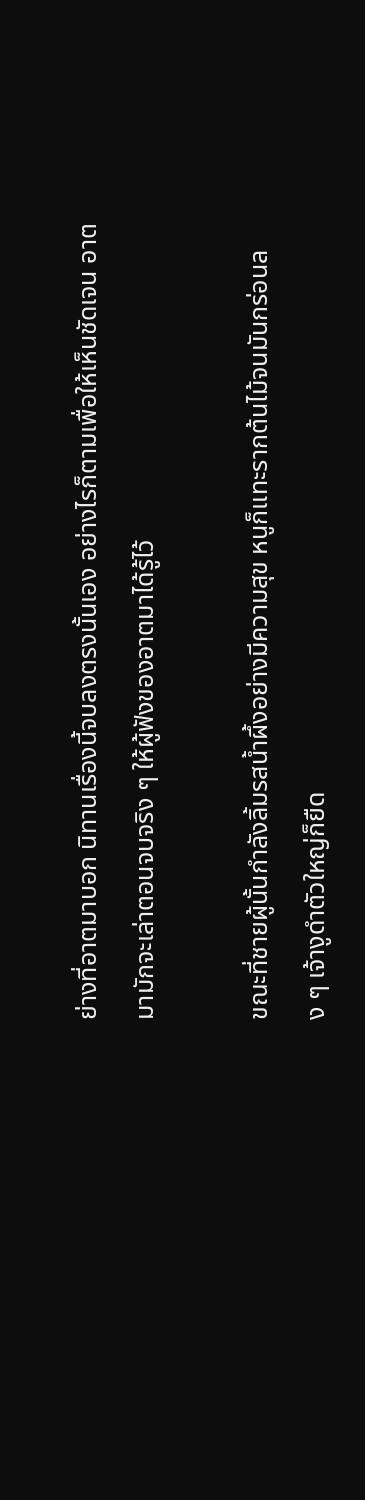ย่างที่อาตมาบอก นิทานเรื่องนี้จบลงตรงนั้นเอง อย่างไรก็ตามเพื่อให้เห็นชัดเจน อาตมามักจะเล่าตอนจบจริง ๆ ให้ผู้ฟังของอาตมาได้รู้ไว้

ขณะที่ชายผู้นั้นกำลังลิ้มรสน้ำผึ้งอย่างมีความสุข หนูก็แทะรากต้นไม้จนมันกร่อนลง ๆ เจ้างูดำตัวใหญ่ก็ยืด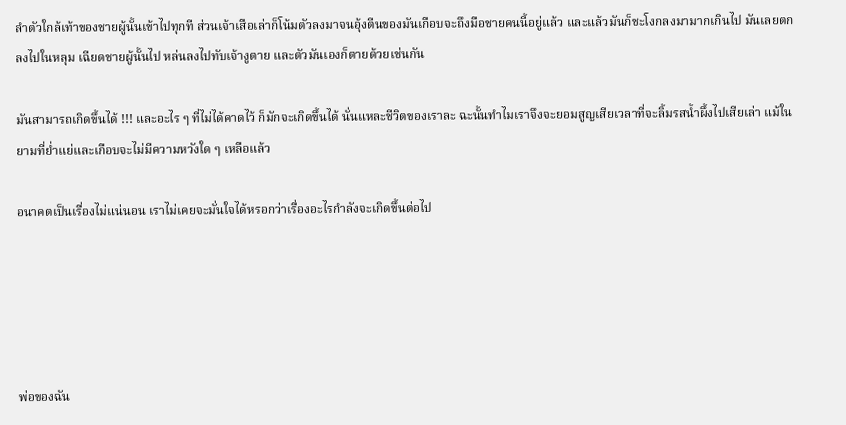ลำตัวใกล้เท้าของชายผู้นั้นเข้าไปทุกที ส่วนเจ้าเสือเล่าก็โน้มตัวลงมาจนอุ้งตีนของมันเกือบจะถึงมือชายคนนี้อยู่แล้ว และแล้วมันก็ชะโงกลงมามากเกินไป มันเลยตกลงไปในหลุม เฉียดชายผู้นั้นไป หล่นลงไปทับเจ้างูตาย และตัวมันเองก็ตายด้วยเช่นกัน

มันสามารถเกิดขึ้นได้ !!! และอะไร ๆ ที่ไม่ได้คาดไว้ ก็มักจะเกิดขึ้นได้ นั่นแหละชีวิตของเราละ ฉะนั้นทำไมเราจึงจะยอมสูญเสียเวลาที่จะลิ้มรสน้ำผึ้งไปเสียเล่า แม้ในยามที่ย่ำแย่และเกือบจะไม่มีความหวังใด ๆ เหลือแล้ว

อนาคตเป็นเรื่องไม่แน่นอน เราไม่เคยจะมั่นใจได้หรอกว่าเรื่องอะไรกำลังจะเกิดขึ้นต่อไป





พ่อของฉัน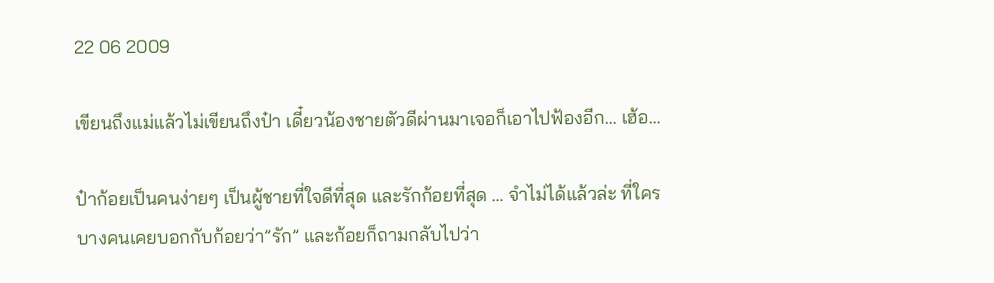22 06 2009

เขียนถึงแม่แล้วไม่เขียนถึงป๋า เดี๋ยวน้องชายตัวดีผ่านมาเจอก็เอาไปฟ้องอีก… เฮ้อ…

ป๋าก้อยเป็นคนง่ายๆ เป็นผู้ชายที่ใจดีที่สุด และรักก้อยที่สุด … จำไม่ได้แล้วล่ะ ที่ใครบางคนเคยบอกกับก้อยว่า”รัก” และก้อยก็ถามกลับไปว่า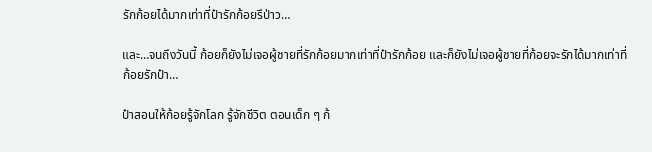รักก้อยได้มากเท่าที่ป๋ารักก้อยรึป่าว…

และ…จนถึงวันนี้ ก้อยก็ยังไม่เจอผู้ชายที่รักก้อยมากเท่าที่ป๋ารักก้อย และก็ยังไม่เจอผู้ชายที่ก้อยจะรักได้มากเท่าที่ก้อยรักป๋า…

ป๋าสอนให้ก้อยรู้จักโลก รู้จักชีวิต ตอนเด็ก ๆ ก้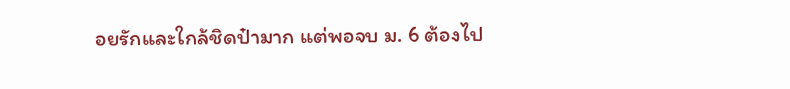อยรักและใกล้ชิดป๋ามาก แต่พอจบ ม. 6 ต้องไป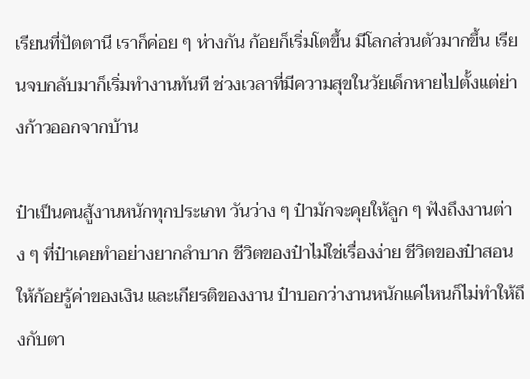เรียนที่ปัตตานี เราก็ค่อย ๆ ห่างกัน ก้อยก็เริ่มโตขึ้น มีโลกส่วนตัวมากขึ้น เรียนจบกลับมาก็เริ่มทำงานทันที ช่วงเวลาที่มีความสุขในวัยเด็กหายไปตั้งแต่ย่างก้าวออกจากบ้าน

ป๋าเป็นคนสู้งานหนักทุกประเภท วันว่าง ๆ ป๋ามักจะคุยให้ลูก ๆ ฟังถึงงานต่าง ๆ ที่ป๋าเคยทำอย่างยากลำบาก ชีวิตของป๋าไม่ใช่เรื่องง่าย ชีวิตของป๋าสอนให้ก้อยรู้ค่าของเงิน และเกียรติของงาน ป๋าบอกว่างานหนักแค่ไหนก็ไม่ทำให้ถึงกับตา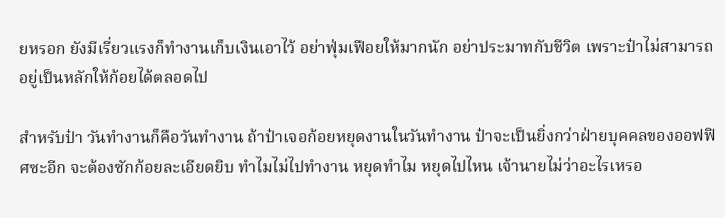ยหรอก ยังมีเรี่ยวแรงก็ทำงานเก็บเงินเอาไว้ อย่าฟุ่มเฟือยให้มากนัก อย่าประมาทกับชีวิต เพราะป๋าไม่สามารถอยู่เป็นหลักให้ก้อยได้ตลอดไป

สำหรับป๋า วันทำงานก็คือวันทำงาน ถ้าป๋าเจอก้อยหยุดงานในวันทำงาน ป๋าจะเป็นยิ่งกว่าฝ่ายบุคคลของออฟฟิศซะอีก จะต้องซักก้อยละเอียดยิบ ทำไมไม่ไปทำงาน หยุดทำไม หยุดไปไหน เจ้านายไม่ว่าอะไรเหรอ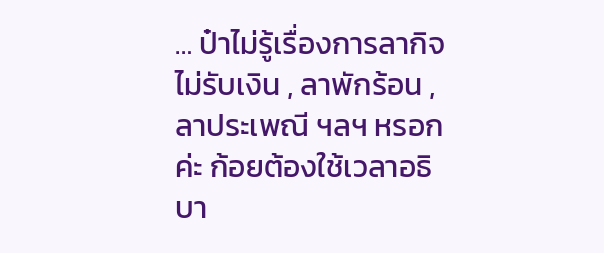… ป๋าไม่รู้เรื่องการลากิจไม่รับเงิน , ลาพักร้อน , ลาประเพณี ฯลฯ หรอกค่ะ ก้อยต้องใช้เวลาอธิบา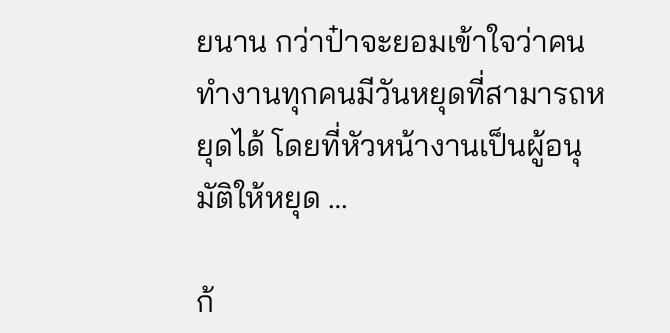ยนาน กว่าป๋าจะยอมเข้าใจว่าคนทำงานทุกคนมีวันหยุดที่สามารถหยุดได้ โดยที่หัวหน้างานเป็นผู้อนุมัติให้หยุด …

ก้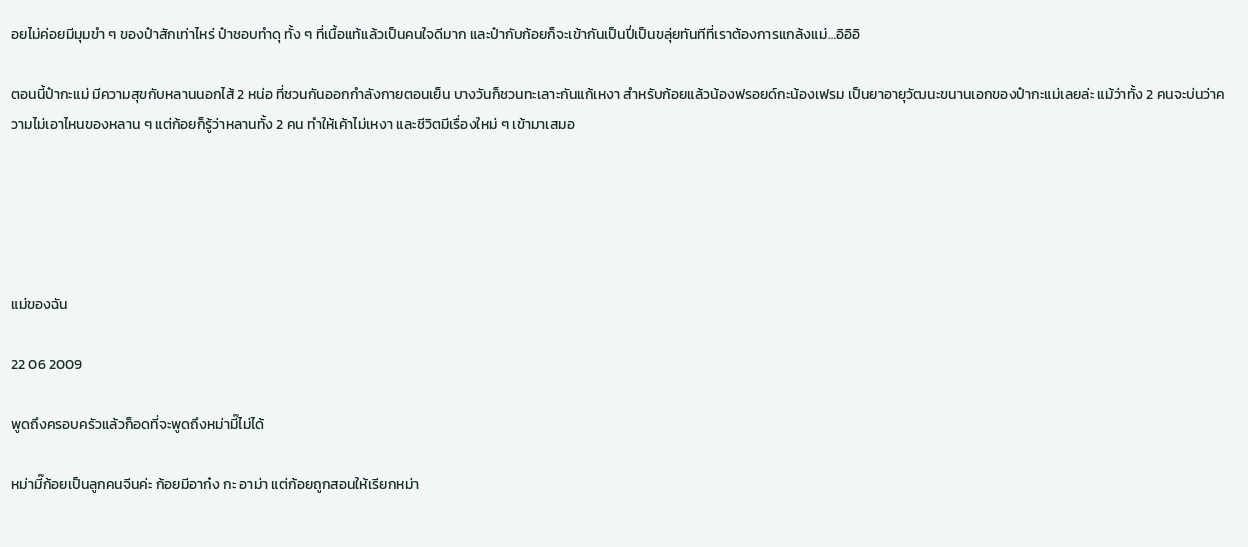อยไม่ค่อยมีมุมขำ ๆ ของป๋าสักเท่าไหร่ ป๋าชอบทำดุ ทั้ง ๆ ที่เนื้อแท้แล้วเป็นคนใจดีมาก และป๋ากับก้อยก็จะเข้ากันเป็นปี่เป็นขลุ่ยทันทีที่เราต้องการแกล้งแม่…อิอิอิ

ตอนนี้ป๋ากะแม่ มีความสุขกับหลานนอกไส้ 2 หน่อ ที่ชวนกันออกกำลังกายตอนเย็น บางวันก็ชวนทะเลาะกันแก้เหงา สำหรับก้อยแล้วน้องฟรอยด์กะน้องเฟรม เป็นยาอายุวัฒนะขนานเอกของป๋ากะแม่เลยล่ะ แม้ว่าทั้ง 2 คนจะบ่นว่าความไม่เอาไหนของหลาน ๆ แต่ก้อยก็รู้ว่าหลานทั้ง 2 คน ทำให้เค้าไม่เหงา และชีวิตมีเรื่องใหม่ ๆ เข้ามาเสมอ





แม่ของฉัน

22 06 2009

พูดถึงครอบครัวแล้วก็อดที่จะพูดถึงหม่ามี๊ไม่ได้

หม่ามี๊ก้อยเป็นลูกคนจีนค่ะ ก้อยมีอาก๋ง กะ อาม่า แต่ก้อยถูกสอนให้เรียกหม่า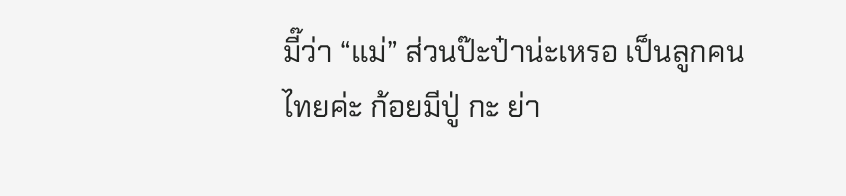มี๊ว่า “แม่” ส่วนป๊ะป๋าน่ะเหรอ เป็นลูกคนไทยค่ะ ก้อยมีปู่ กะ ย่า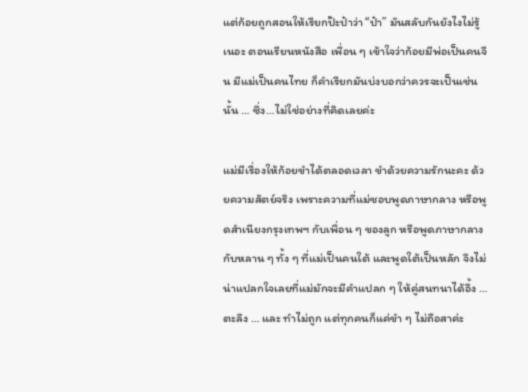แต่ก้อยถูกสอนให้เรียกป๊ะป๋าว่า “ป๋า” มันสลับกันยังไงไม่รู้เนอะ ตอนเรียนหนังสือ เพื่อน ๆ เข้าใจว่าก้อยมีพ่อเป็นคนจีน มีแม่เป็นคนไทย ก็คำเรียกมันบ่งบอกว่าควรจะเป็นเช่นนั้น … ซึ่ง…ไม่ใช่อย่างที่คิดเลยค่ะ

แม่มีเรื่องให้ก้อยขำได้ตลอดเวลา ขำด้วยความรักนะคะ ด้วยความสัตย์จริง เพราะความที่แม่ชอบพูดภาษากลาง หรือพูดสำเนียงกรุงเทพฯ กับเพื่อน ๆ ของลูก หรือพูดภาษากลางกับหลาน ๆ ทั้ง ๆ ที่แม่เป็นคนใต้ และพูดใต้เป็นหลัก จึงไม่น่าแปลกใจเลยที่แม่มักจะมีคำแปลก ๆ ให้คู่สนทนาได้อึ้ง …ตะลึง … และ ทำไม่ถูก แต่ทุกคนก็แค่ขำ ๆ ไม่ถือสาค่ะ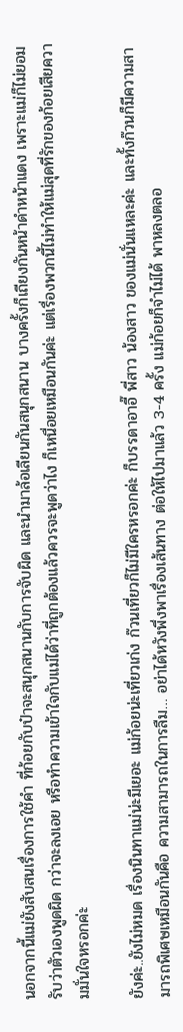นอกจากนี้แม่ยังสับสนเรื่องการใช้คำ ที่ก้อยกับป๋าจะสนุกสนานกับการจับผิด และนำมาล้อเลียนกันสนุกสนาน บางครั้งก็เถียงกันหน้าดำหน้าแดง เพราะแม่ก็ไม่ยอมรับว่าตัวเองพูดผิด กว่าจะลงเอย หรือทำความเข้าใจกับแม่ได้ว่าที่ถูกต้องแล้วควรจะพูดว่าไง ก็เหนื่อยเหมือนกันค่ะ แต่เรื่องพวกนี้ไม่ทำให้แม่สุดที่รักของก้อยเสียความมั่นใจหรอกค่ะ

ยังค่ะ..ยังไม่หมด เรื่องนินทาแม่น่ะมีเยอะ แม่ก้อยน่ะเที่ยวเก่ง ก๊วนเที่ยวก็ไม่มีใครหรอกค่ะ ก็บรรดาอาอี๊ พี่สาว น้องสาว ของแม่นั่นแหละค่ะ และทั้งก๊วนก็มีความสามารถพิเศษเหมือนกันคือ ความสามารถในการลืม… อย่าได้หวังพึ่งพาเรื่องเส้นทาง ต่อให้ไปมาแล้ว 3-4 ครั้ง แม่ก้อยก็จำไม่ได้ พาหลงตลอ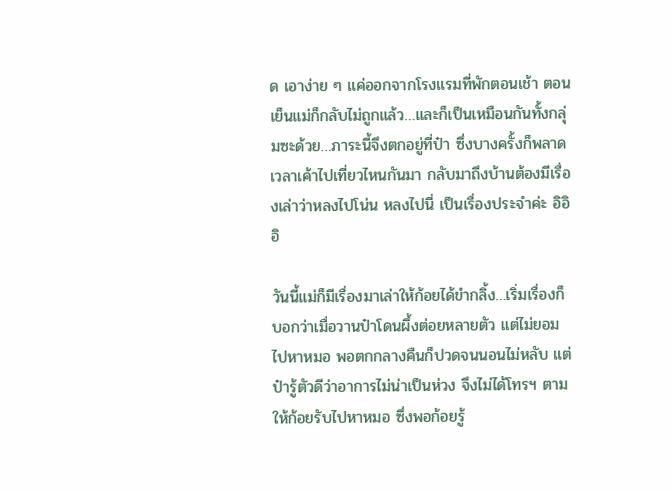ด เอาง่าย ๆ แค่ออกจากโรงแรมที่พักตอนเช้า ตอนเย็นแม่ก็กลับไม่ถูกแล้ว…และก็เป็นเหมือนกันทั้งกลุ่มซะด้วย…ภาระนี้จึงตกอยู่ที่ป๋า ซึ่งบางครั้งก็พลาด เวลาเค้าไปเที่ยวไหนกันมา กลับมาถึงบ้านต้องมีเรื่องเล่าว่าหลงไปโน่น หลงไปนี่ เป็นเรื่องประจำค่ะ อิอิอิ

วันนี้แม่ก็มีเรื่องมาเล่าให้ก้อยได้ขำกลิ้ง…เริ่มเรื่องก็บอกว่าเมื่อวานป๋าโดนผึ้งต่อยหลายตัว แต่ไม่ยอมไปหาหมอ พอตกกลางคืนก็ปวดจนนอนไม่หลับ แต่ป๋ารู้ตัวดีว่าอาการไม่น่าเป็นห่วง จึงไม่ได้โทรฯ ตามให้ก้อยรับไปหาหมอ ซึ่งพอก้อยรู้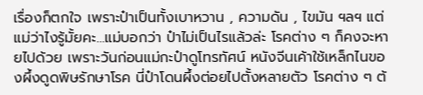เรื่องก็ตกใจ เพราะป๋าเป็นทั้งเบาหวาน , ความดัน , ไขมัน ฯลฯ แต่แม่ว่าไงรู้มั้ยคะ…แม่บอกว่า ป๋าไม่เป็นไรแล้วล่ะ โรคต่าง ๆ ก็คงจะหายไปด้วย เพราะวันก่อนแม่กะป๋าดูโทรทัศน์ หนังจีนเค้าใช้เหล็กไนของผึ้งดูดพิษรักษาโรค นี่ป๋าโดนผึ้งต่อยไปตั้งหลายตัว โรคต่าง ๆ ต้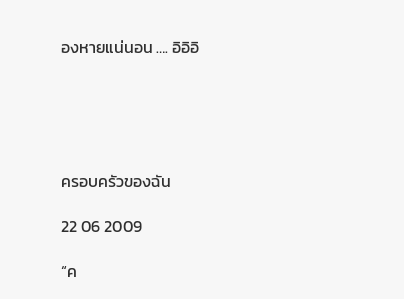องหายแน่นอน …. อิอิอิ





ครอบครัวของฉัน

22 06 2009

“ค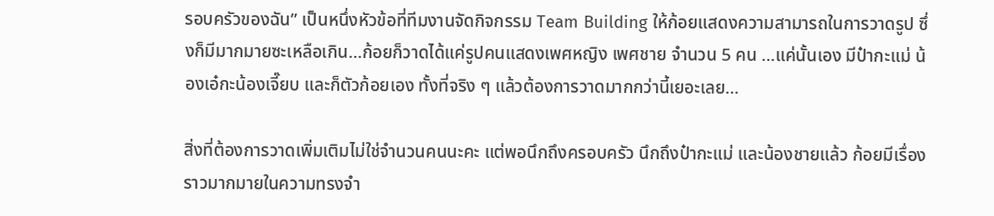รอบครัวของฉัน” เป็นหนึ่งหัวข้อที่ทีมงานจัดกิจกรรม Team Building ให้ก้อยแสดงความสามารถในการวาดรูป ซึ่งก็มีมากมายซะเหลือเกิน…ก้อยก็วาดได้แค่รูปคนแสดงเพศหญิง เพศชาย จำนวน 5 คน …แค่นั้นเอง มีป๋ากะแม่ น้องเอ๋กะน้องเจี๊ยบ และก็ตัวก้อยเอง ทั้งที่จริง ๆ แล้วต้องการวาดมากกว่านี้เยอะเลย…

สิ่งที่ต้องการวาดเพิ่มเติมไม่ใช่จำนวนคนนะคะ แต่พอนึกถึงครอบครัว นึกถึงป๋ากะแม่ และน้องชายแล้ว ก้อยมีเรื่องราวมากมายในความทรงจำ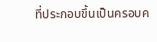ที่ประกอบขึ้นเป็นครอบค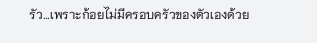รัว…เพราะก้อยไม่มีครอบครัวของตัวเองด้วย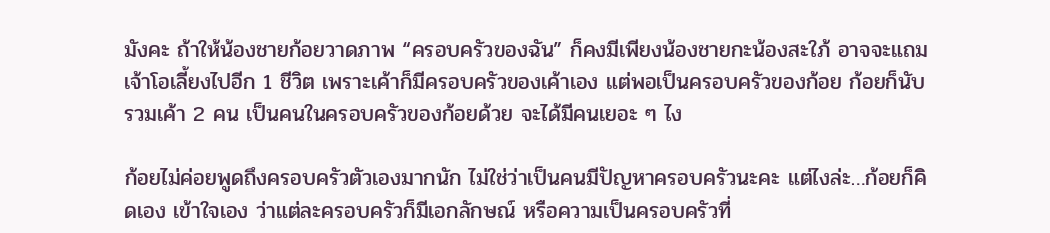มังคะ ถ้าให้น้องชายก้อยวาดภาพ “ครอบครัวของฉัน” ก็คงมีเพียงน้องชายกะน้องสะใภ้ อาจจะแถมเจ้าโอเลี้ยงไปอีก 1 ชีวิต เพราะเค้าก็มีครอบครัวของเค้าเอง แต่พอเป็นครอบครัวของก้อย ก้อยก็นับรวมเค้า 2 คน เป็นคนในครอบครัวของก้อยด้วย จะได้มีคนเยอะ ๆ ไง

ก้อยไม่ค่อยพูดถึงครอบครัวตัวเองมากนัก ไม่ใช่ว่าเป็นคนมีปัญหาครอบครัวนะคะ แต่ไงล่ะ…ก้อยก็คิดเอง เข้าใจเอง ว่าแต่ละครอบครัวก็มีเอกลักษณ์ หรือความเป็นครอบครัวที่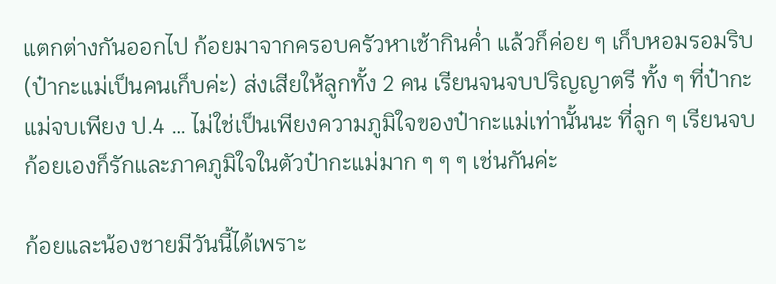แตกต่างกันออกไป ก้อยมาจากครอบครัวหาเช้ากินค่ำ แล้วก็ค่อย ๆ เก็บหอมรอมริบ (ป๋ากะแม่เป็นคนเก็บค่ะ) ส่งเสียให้ลูกทั้ง 2 คน เรียนจนจบปริญญาตรี ทั้ง ๆ ที่ป๋ากะแม่จบเพียง ป.4 … ไม่ใช่เป็นเพียงความภูมิใจของป๋ากะแม่เท่านั้นนะ ที่ลูก ๆ เรียนจบ ก้อยเองก็รักและภาคภูมิใจในตัวป๋ากะแม่มาก ๆ ๆ ๆ เช่นกันค่ะ

ก้อยและน้องชายมีวันนี้ได้เพราะ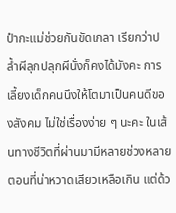ป๋ากะแม่ช่วยกันขัดเกลา เรียกว่าปล้ำผีลุกปลุกผีนั่งก็คงได้มังคะ การเลี้ยงเด็กคนนึงให้โตมาเป็นคนดีของสังคม ไม่ใช่เรื่องง่าย ๆ นะคะ ในเส้นทางชีวิตที่ผ่านมามีหลายช่วงหลายตอนที่น่าหวาดเสียวเหลือเกิน แต่ด้ว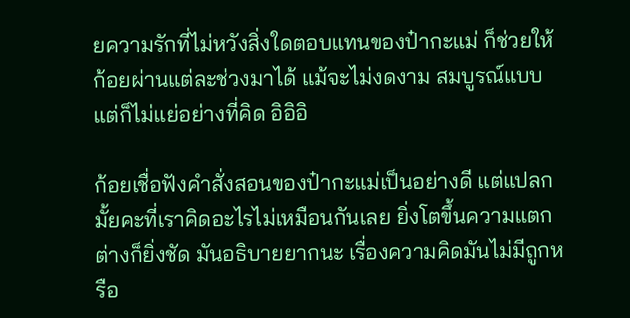ยความรักที่ไม่หวังสิ่งใดตอบแทนของป๋ากะแม่ ก็ช่วยให้ก้อยผ่านแต่ละช่วงมาได้ แม้จะไม่งดงาม สมบูรณ์แบบ แต่ก็ไม่แย่อย่างที่คิด อิอิอิ

ก้อยเชื่อฟังคำสั่งสอนของป๋ากะแม่เป็นอย่างดี แต่แปลกมั้ยคะที่เราคิดอะไรไม่เหมือนกันเลย ยิ่งโตขึ้นความแตกต่างก็ยิ่งชัด มันอธิบายยากนะ เรื่องความคิดมันไม่มีถูกหรือ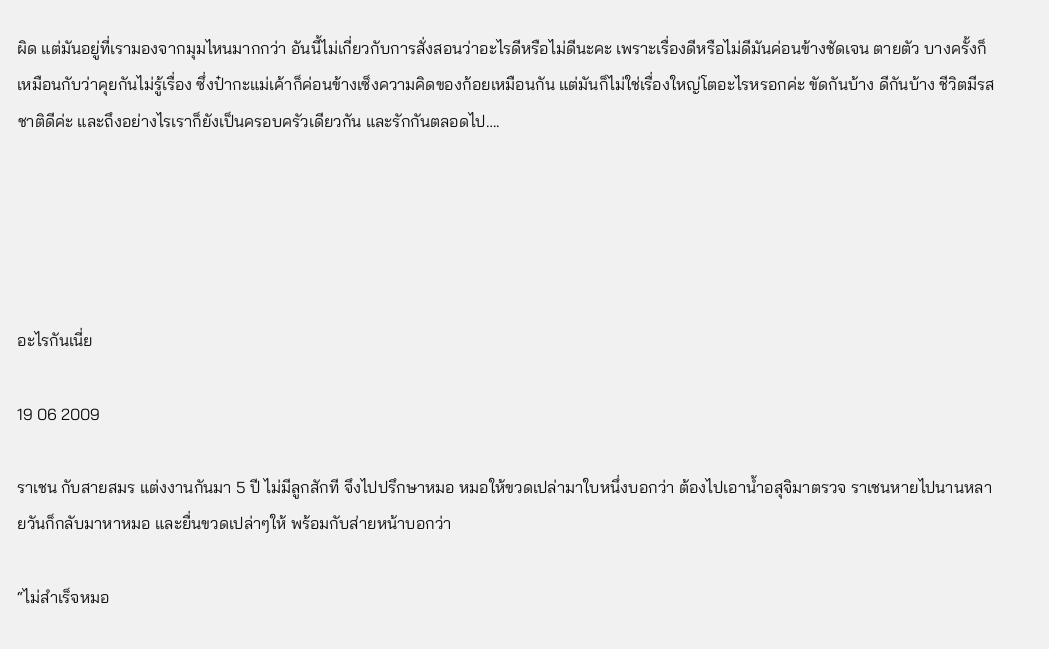ผิด แต่มันอยู่ที่เรามองจากมุมไหนมากกว่า อันนี้ไม่เกี่ยวกับการสั่งสอนว่าอะไรดีหรือไม่ดีนะคะ เพราะเรื่องดีหรือไม่ดีมันค่อนข้างชัดเจน ตายตัว บางครั้งก็เหมือนกับว่าคุยกันไม่รู้เรื่อง ซึ่งป๋ากะแม่เค้าก็ค่อนข้างเซ็งความคิดของก้อยเหมือนกัน แต่มันก็ไม่ใช่เรื่องใหญ่โตอะไรหรอกค่ะ ขัดกันบ้าง ดีกันบ้าง ชีวิตมีรสชาติดีค่ะ และถึงอย่างไรเราก็ยังเป็นครอบครัวเดียวกัน และรักกันตลอดไป….





อะไรกันเนี่ย

19 06 2009

ราเชน กับสายสมร แต่งงานกันมา 5 ปี ไม่มีลูกสักที จึงไปปรึกษาหมอ หมอให้ขวดเปล่ามาใบหนึ่งบอกว่า ต้องไปเอาน้ำอสุจิมาตรวจ ราเชนหายไปนานหลายวันก็กลับมาหาหมอ และยื่นขวดเปล่าๆให้ พร้อมกับส่ายหน้าบอกว่า

“ไม่สำเร็จหมอ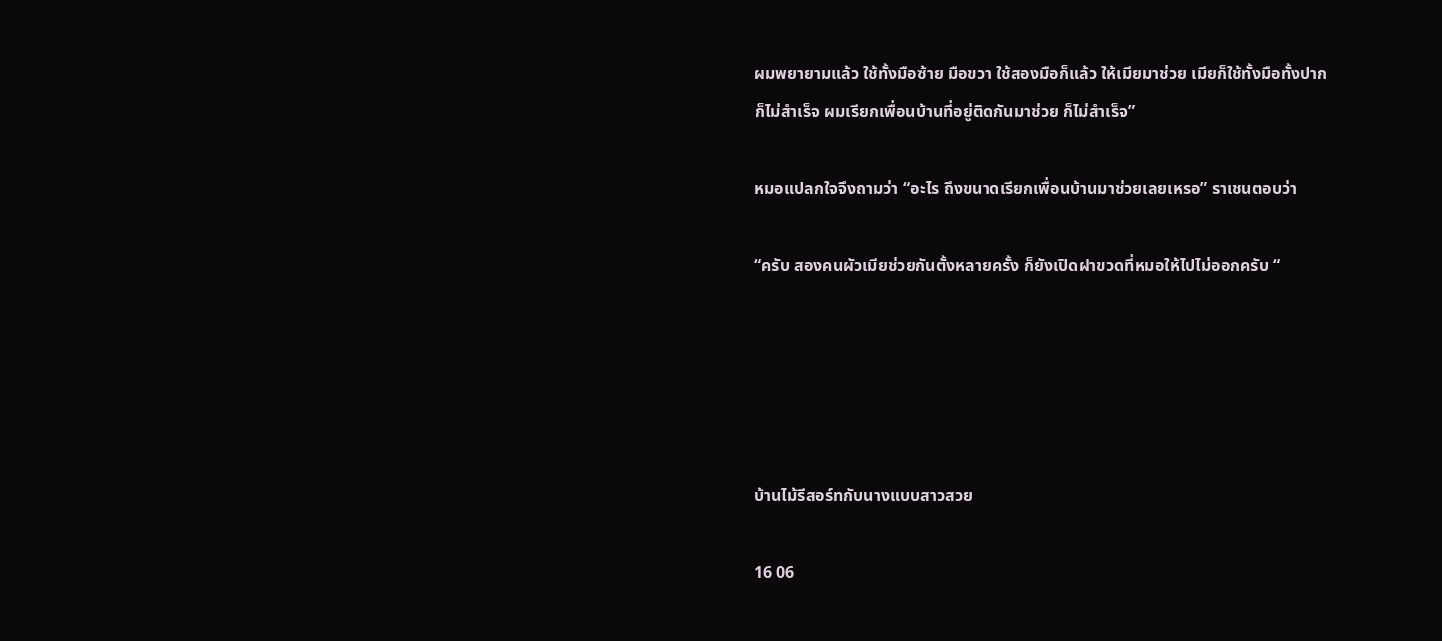ผมพยายามแล้ว ใช้ทั้งมือซ้าย มือขวา ใช้สองมือก็แล้ว ให้เมียมาช่วย เมียก็ใช้ทั้งมือทั้งปาก ก็ไม่สำเร็จ ผมเรียกเพื่อนบ้านที่อยู่ติดกันมาช่วย ก็ไม่สำเร็จ”

หมอแปลกใจจึงถามว่า “อะไร ถึงขนาดเรียกเพื่อนบ้านมาช่วยเลยเหรอ” ราเชนตอบว่า

“ครับ สองคนผัวเมียช่วยกันตั้งหลายครั้ง ก็ยังเปิดฝาขวดที่หมอให้ไปไม่ออกครับ “





บ้านไม้รีสอร์ทกับนางแบบสาวสวย

16 06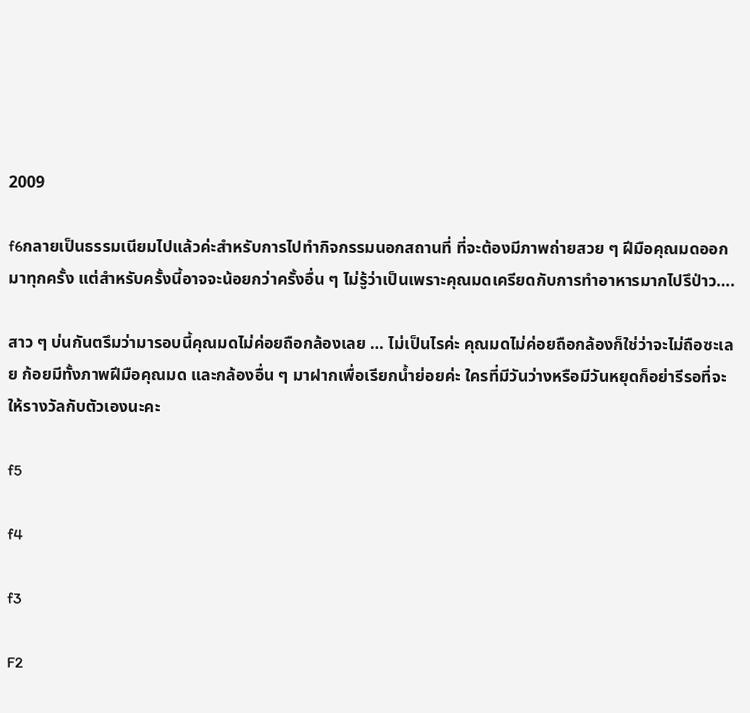2009

f6กลายเป็นธรรมเนียมไปแล้วค่ะสำหรับการไปทำกิจกรรมนอกสถานที่ ที่จะต้องมีภาพถ่ายสวย ๆ ฝีมือคุณมดออกมาทุกครั้ง แต่สำหรับครั้งนี้อาจจะน้อยกว่าครั้งอื่น ๆ ไม่รู้ว่าเป็นเพราะคุณมดเครียดกับการทำอาหารมากไปรึป่าว….

สาว ๆ บ่นกันตรึมว่ามารอบนี้คุณมดไม่ค่อยถือกล้องเลย … ไม่เป็นไรค่ะ คุณมดไม่ค่อยถือกล้องก็ใช่ว่าจะไม่ถือซะเลย ก้อยมีทั้งภาพฝีมือคุณมด และกล้องอื่น ๆ มาฝากเพื่อเรียกน้ำย่อยค่ะ ใครที่มีวันว่างหรือมีวันหยุดก็อย่ารีรอที่จะให้รางวัลกับตัวเองนะคะ

f5

f4

f3

F2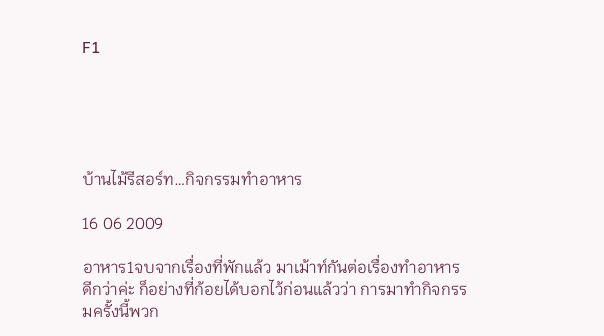F1





บ้านไม้รีสอร์ท…กิจกรรมทำอาหาร

16 06 2009

อาหาร1จบจากเรื่องที่พักแล้ว มาเม้าท์กันต่อเรื่องทำอาหารดีกว่าค่ะ ก็อย่างที่ก้อยได้บอกไว้ก่อนแล้วว่า การมาทำกิจกรรมครั้งนี้พวก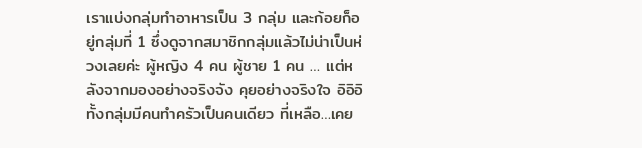เราแบ่งกลุ่มทำอาหารเป็น 3 กลุ่ม และก้อยก็อยู่กลุ่มที่ 1 ซึ่งดูจากสมาชิกกลุ่มแล้วไม่น่าเป็นห่วงเลยค่ะ ผู้หญิง 4 คน ผู้ชาย 1 คน … แต่หลังจากมองอย่างจริงจัง คุยอย่างจริงใจ อิอิอิ ทั้งกลุ่มมีคนทำครัวเป็นคนเดียว ที่เหลือ…เคย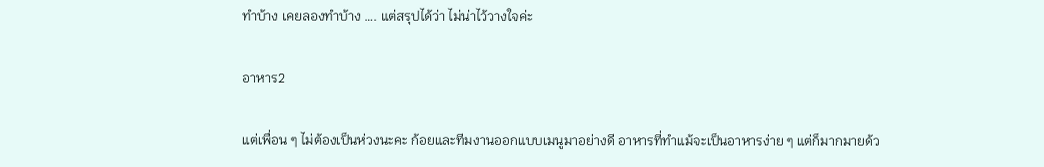ทำบ้าง เคยลองทำบ้าง …. แต่สรุปได้ว่า ไม่น่าไว้วางใจค่ะ

อาหาร2

แต่เพื่อน ๆ ไม่ต้องเป็นห่วงนะคะ ก้อยและทีมงานออกแบบเมนูมาอย่างดี อาหารที่ทำแม้จะเป็นอาหารง่าย ๆ แต่ก็มากมายด้ว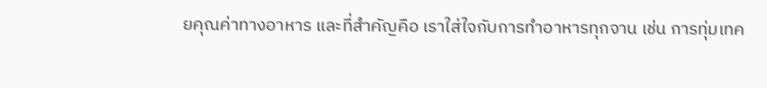ยคุณค่าทางอาหาร และที่สำคัญคือ เราใส่ใจกับการทำอาหารทุกจาน เช่น การทุ่มเทค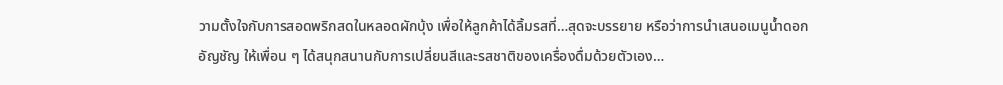วามตั้งใจกับการสอดพริกสดในหลอดผักบุ้ง เพื่อให้ลูกค้าได้ลิ้มรสที่…สุดจะบรรยาย หรือว่าการนำเสนอเมนูน้ำดอกอัญชัญ ให้เพื่อน ๆ ได้สนุกสนานกับการเปลี่ยนสีและรสชาติของเครื่องดื่มด้วยตัวเอง…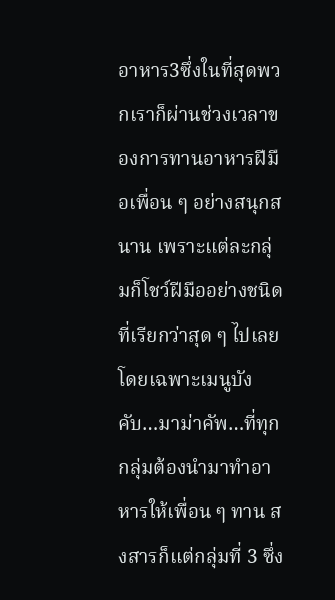อาหาร3ซึ่งในที่สุดพวกเราก็ผ่านช่วงเวลาของการทานอาหารฝีมือเพื่อน ๆ อย่างสนุกสนาน เพราะแต่ละกลุ่มก็โชว์ฝีมืออย่างชนิดที่เรียกว่าสุด ๆ ไปเลย โดยเฉพาะเมนูบังคับ…มาม่าคัพ…ที่ทุกกลุ่มต้องนำมาทำอาหารให้เพื่อน ๆ ทาน สงสารก็แต่กลุ่มที่ 3 ซึ่ง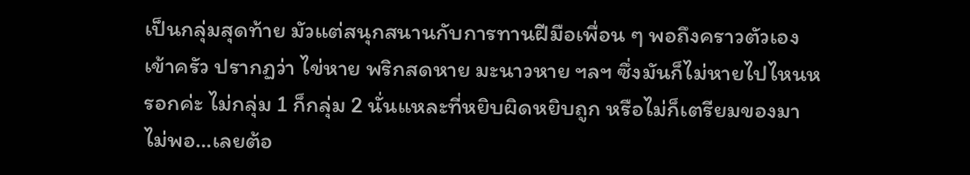เป็นกลุ่มสุดท้าย มัวแต่สนุกสนานกับการทานฝีมือเพื่อน ๆ พอถึงคราวตัวเองเข้าครัว ปรากฏว่า ไข่หาย พริกสดหาย มะนาวหาย ฯลฯ ซึ่งมันก็ไม่หายไปไหนหรอกค่ะ ไม่กลุ่ม 1 ก็กลุ่ม 2 นั่นแหละที่หยิบผิดหยิบถูก หรือไม่ก็เตรียมของมาไม่พอ…เลยต้อ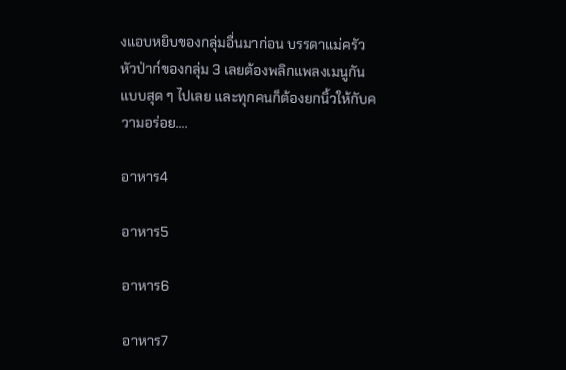งแอบหยิบของกลุ่มอื่นมาก่อน บรรดาแม่ครัวหัวป่าก์ของกลุ่ม 3 เลยต้องพลิกแพลงเมนูกันแบบสุด ๆ ไปเลย และทุกคนก็ต้องยกนิ้วให้กับความอร่อย….

อาหาร4

อาหาร5

อาหาร6

อาหาร7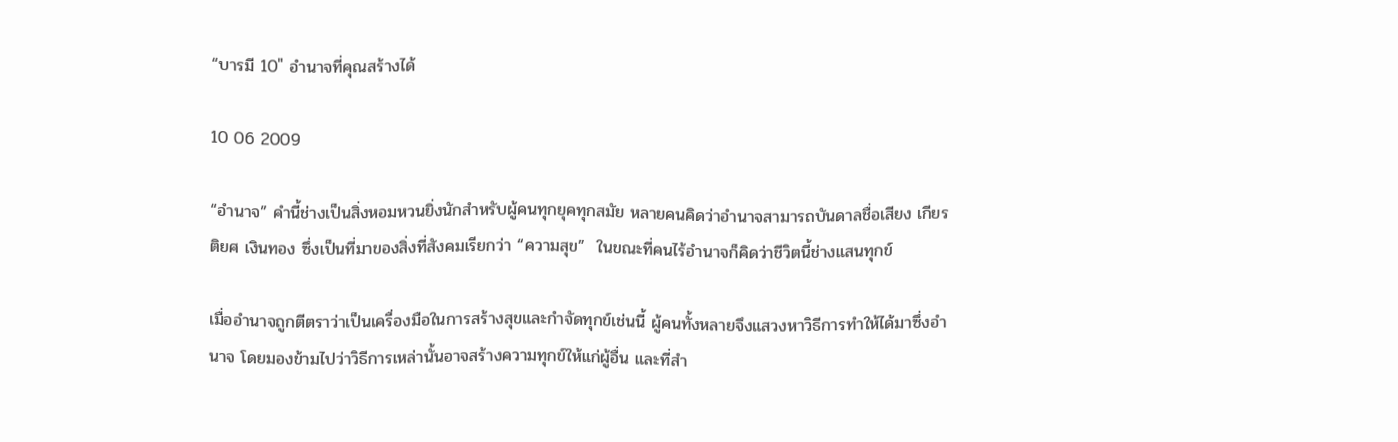“บารมี 10″ อำนาจที่คุณสร้างได้

10 06 2009

“อำนาจ” คำนี้ช่างเป็นสิ่งหอมหวนยิ่งนักสำหรับผู้คนทุกยุคทุกสมัย หลายคนคิดว่าอำนาจสามารถบันดาลชื่อเสียง เกียรติยศ เงินทอง ซึ่งเป็นที่มาของสิ่งที่สังคมเรียกว่า “ความสุข”  ในขณะที่คนไร้อำนาจก็คิดว่าชีวิตนี้ช่างแสนทุกข์

เมื่ออำนาจถูกตีตราว่าเป็นเครื่องมือในการสร้างสุขและกำจัดทุกข์เช่นนี้ ผู้คนทั้งหลายจึงแสวงหาวิธีการทำให้ได้มาซึ่งอำนาจ โดยมองข้ามไปว่าวิธีการเหล่านั้นอาจสร้างความทุกข์ให้แก่ผู้อื่น และที่สำ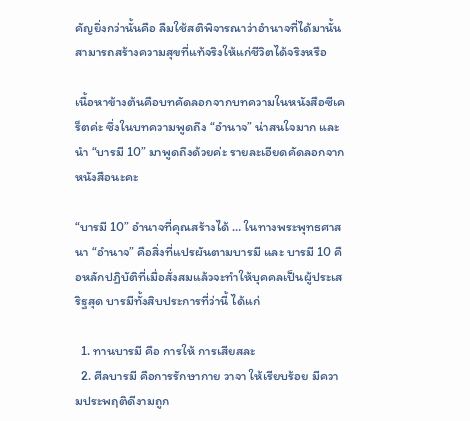คัญยิ่งกว่านั้นคือ ลืมใช้สติพิจารณาว่าอำนาจที่ได้มานั้นสามารถสร้างความสุขที่แท้จริงให้แก่ชีวิตได้จริงหรือ

เนื้อหาข้างต้นคือบทคัดลอกจากบทความในหนังสือซีเคร็ตค่ะ ซึ่งในบทความพูดถึง “อำนาจ” น่าสนใจมาก และนำ “บารมี 10” มาพูดถึงด้วยค่ะ รายละเอียดคัดลอกจากหนังสือนะคะ

“บารมี 10” อำนาจที่คุณสร้างได้ … ในทางพระพุทธศาสนา “อำนาจ” คือสิ่งที่แปรผันตามบารมี และ บารมี 10 คือหลักปฏิบัติที่เมื่อสั่งสมแล้วจะทำให้บุคคลเป็นผู้ประเสริฐสุด บารมีทั้งสิบประการที่ว่านี้ ได้แก่

  1. ทานบารมี คือ การให้ การเสียสละ
  2. ศีลบารมี คือการรักษากาย วาจา ให้เรียบร้อย มีความประพฤติดีงามถูก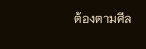ต้องตามศีล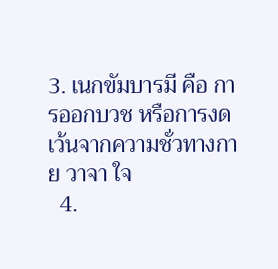3. เนกขัมบารมี คือ การออกบวช หรือการงดเว้นจากความชั่วทางกาย วาจา ใจ
  4.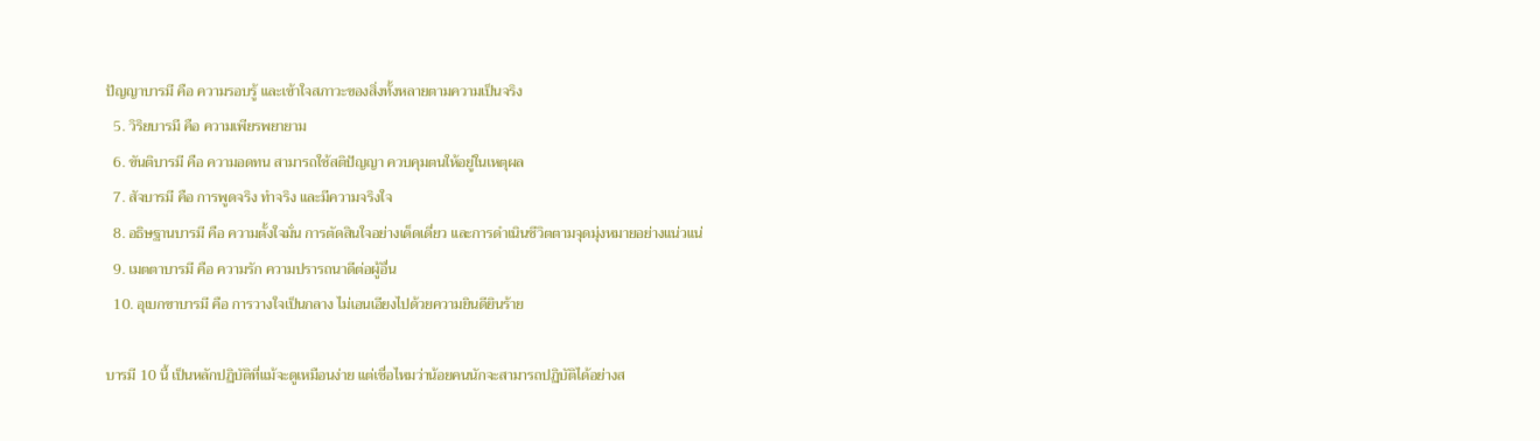ปัญญาบารมี คือ ความรอบรู้ และเข้าใจสภาวะของสิ่งทั้งหลายตามความเป็นจริง
  5. วิริยบารมี คือ ความเพียรพยายาม
  6. ขันติบารมี คือ ความอดทน สามารถใช้สติปัญญา ควบคุมตนให้อยู่ในเหตุผล
  7. สัจบารมี คือ การพูดจริง ทำจริง และมีความจริงใจ
  8. อธิษฐานบารมี คือ ความตั้งใจมั่น การตัดสินใจอย่างเด็ดเดี่ยว และการดำเนินชีวิตตามจุดมุ่งหมายอย่างแน่วแน่
  9. เมตตาบารมี คือ ความรัก ความปรารถนาดีต่อผู้อื่น
  10. อุเบกขาบารมี คือ การวางใจเป็นกลาง ไม่เอนเอียงไปด้วยความยินดียินร้าย

บารมี 10 นี้ เป็นหลักปฏิบัติที่แม้จะดูเหมือนง่าย แต่เชื่อไหมว่าน้อยคนนักจะสามารถปฏิบัติได้อย่างส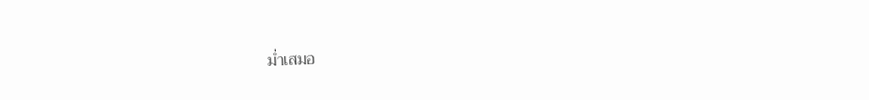ม่ำเสมอ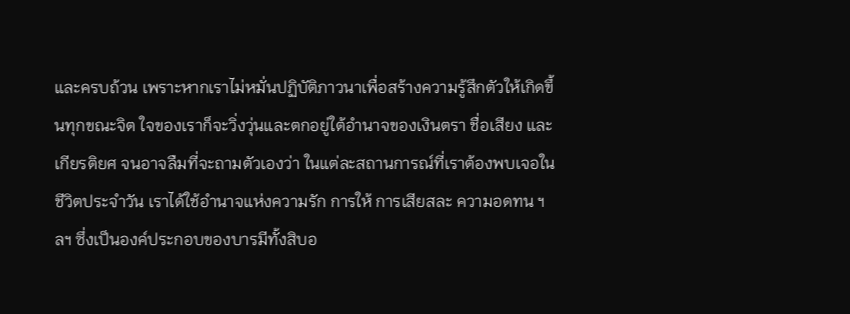และครบถ้วน เพราะหากเราไม่หมั่นปฏิบัติภาวนาเพื่อสร้างความรู้สึกตัวให้เกิดขึ้นทุกขณะจิต ใจของเราก็จะวิ่งวุ่นและตกอยู่ใต้อำนาจของเงินตรา ชื่อเสียง และเกียรติยศ จนอาจลืมที่จะถามตัวเองว่า ในแต่ละสถานการณ์ที่เราต้องพบเจอในชีวิตประจำวัน เราได้ใช้อำนาจแห่งความรัก การให้ การเสียสละ ความอดทน ฯลฯ ซึ่งเป็นองค์ประกอบของบารมีทั้งสิบอ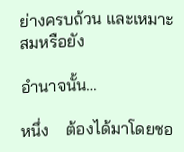ย่างครบถ้วน และเหมาะสมหรือยัง

อำนาจนั้น…

หนึ่ง    ต้องได้มาโดยชอ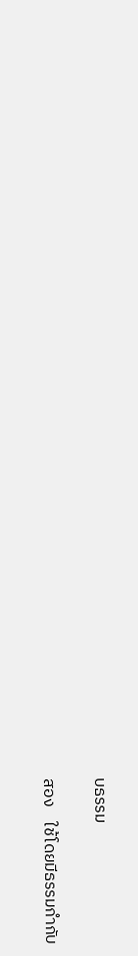บธรรม

สอง    ใช้โดยมีธรรมกำกับ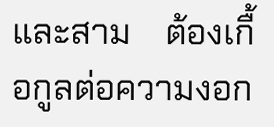และสาม    ต้องเกื้อกูลต่อความงอก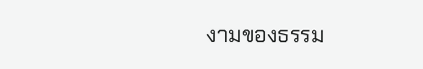งามของธรรม